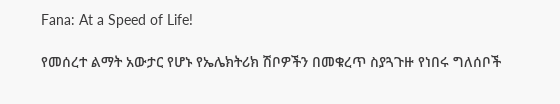Fana: At a Speed of Life!

የመሰረተ ልማት አውታር የሆኑ የኤሌክትሪክ ሽቦዎችን በመቁረጥ ስያጓጉዙ የነበሩ ግለሰቦች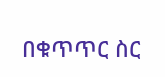በቁጥጥር ስር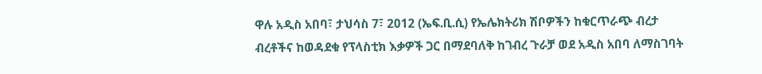ዋሉ አዲስ አበባ፣ ታህሳስ 7፣ 2012 (ኤፍ.ቢ.ሲ) የኤሌክትሪክ ሽቦዎችን ከቁርጥራጭ ብረታ ብረቶችና ከወዳደቁ የፕላስቲክ እቃዎች ጋር በማደባለቅ ከገብረ ጉራቻ ወደ አዲስ አበባ ለማስገባት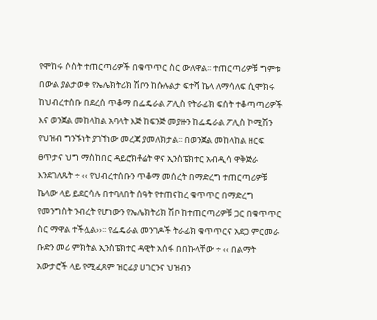የሞከሩ ሶስት ተጠርጣሪዎች በቁጥጥር ስር ውለዋል፡፡ ተጠርጣሪዎቹ ግምቱ በውል ያልታወቀ የኤሌክትሪክ ሽቦን ከሱሉልታ ፍተሻ ኬላ ለማሳለፍ ሲሞክሩ ከህብረተሰቡ በደረሰ ጥቆማ በፌዴራል ፖሊስ የትራፊክ ፍሰት ተቆጣጣሪዎች እና ወንጀል መከላከል አባላት እጅ ከፍንጅ መያዙን ከፌዴራል ፖሊስ ኮሚሽን የህዝብ ግንኙነት ያገኘነው መረጃ ያመለክታል፡፡ በወንጀል መከላከል ዘርፍ ፀጥታና ህግ ማስከበር ዳይሮክቶሬት ዋና ኢንስፔክተር አብዲሳ ዋቅጅራ እንደገለጹት ÷ ‹‹ የህብረተሰቡን ጥቆማ መሰረት በማድረግ ተጠርጣሪዎቹ ኬላው ላይ ይደርሳሉ በተባለበት ሰዓት የተጠናከረ ቁጥጥር በማድረግ የመንግስት ንብረት የሆነውን የኤሌክትሪክ ሽቦ ከተጠርጣሪዎቹ ጋር በቁጥጥር ስር ማዋል ተችሏል››፡፡ የፌዴራል መንገዶች ትራፊክ ቁጥጥርና አደጋ ምርመራ ቡድን መሪ ምክትል ኢንስፔክተር ዳዊት አሰፋ በበኩላቸው ÷ ‹‹ በልማት አውታሮች ላይ የሚፈጸም ዝርፊያ ሀገርንና ህዝብን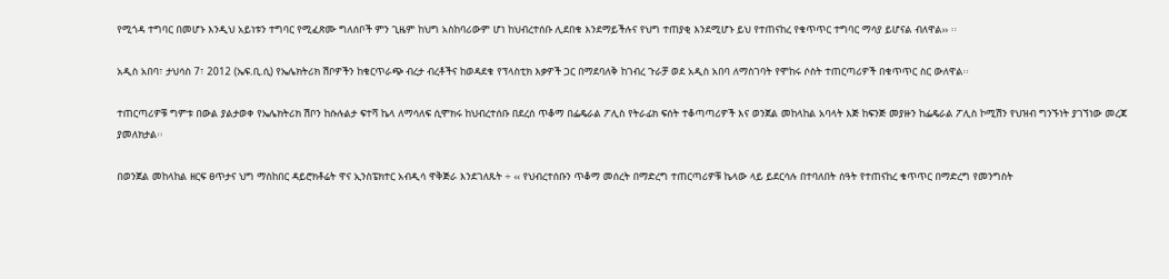የሚጎዳ ተግባር በመሆኑ እንዲህ አይነቱን ተግባር የሚፈጽሙ ግለሰቦች ምን ጊዜም ከህግ አስከባሪውም ሆነ ከህብረተሰቡ ሊደበቁ እንደማይችሉና የህግ ተጠያቂ እንደሚሆኑ ይህ የተጠናከረ የቁጥጥር ተግባር ማሳያ ይሆናል ብለዋል›› ፡፡

አዲስ አበባ፣ ታህሳስ 7፣ 2012 (ኤፍ.ቢ.ሲ) የኤሌክትሪክ ሽቦዎችን ከቁርጥራጭ ብረታ ብረቶችና ከወዳደቁ የፕላስቲክ እቃዎች ጋር በማደባለቅ ከገብረ ጉራቻ ወደ አዲስ አበባ ለማስገባት የሞከሩ ሶስት ተጠርጣሪዎች በቁጥጥር ስር ውለዋል፡፡

ተጠርጣሪዎቹ ግምቱ በውል ያልታወቀ የኤሌክትሪክ ሽቦን ከሱሉልታ ፍተሻ ኬላ ለማሳለፍ ሲሞክሩ ከህብረተሰቡ በደረሰ ጥቆማ በፌዴራል ፖሊስ የትራፊክ ፍሰት ተቆጣጣሪዎች እና ወንጀል መከላከል አባላት እጅ ከፍንጅ መያዙን ከፌዴራል ፖሊስ ኮሚሽን የህዝብ ግንኙነት ያገኘነው መረጃ ያመለክታል፡፡

በወንጀል መከላከል ዘርፍ ፀጥታና ህግ ማስከበር ዳይሮክቶሬት ዋና ኢንስፔክተር አብዲሳ ዋቅጅራ እንደገለጹት ÷ ‹‹ የህብረተሰቡን ጥቆማ መሰረት በማድረግ ተጠርጣሪዎቹ ኬላው ላይ ይደርሳሉ በተባለበት ሰዓት የተጠናከረ ቁጥጥር በማድረግ የመንግስት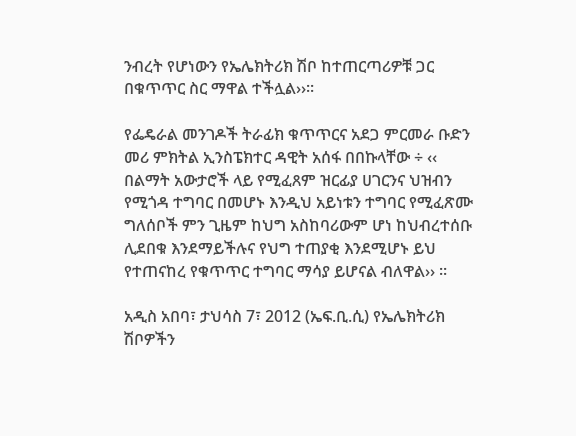ንብረት የሆነውን የኤሌክትሪክ ሽቦ ከተጠርጣሪዎቹ ጋር በቁጥጥር ስር ማዋል ተችሏል››፡፡

የፌዴራል መንገዶች ትራፊክ ቁጥጥርና አደጋ ምርመራ ቡድን መሪ ምክትል ኢንስፔክተር ዳዊት አሰፋ በበኩላቸው ÷ ‹‹ በልማት አውታሮች ላይ የሚፈጸም ዝርፊያ ሀገርንና ህዝብን የሚጎዳ ተግባር በመሆኑ እንዲህ አይነቱን ተግባር የሚፈጽሙ ግለሰቦች ምን ጊዜም ከህግ አስከባሪውም ሆነ ከህብረተሰቡ ሊደበቁ እንደማይችሉና የህግ ተጠያቂ እንደሚሆኑ ይህ የተጠናከረ የቁጥጥር ተግባር ማሳያ ይሆናል ብለዋል›› ፡፡

አዲስ አበባ፣ ታህሳስ 7፣ 2012 (ኤፍ.ቢ.ሲ) የኤሌክትሪክ ሽቦዎችን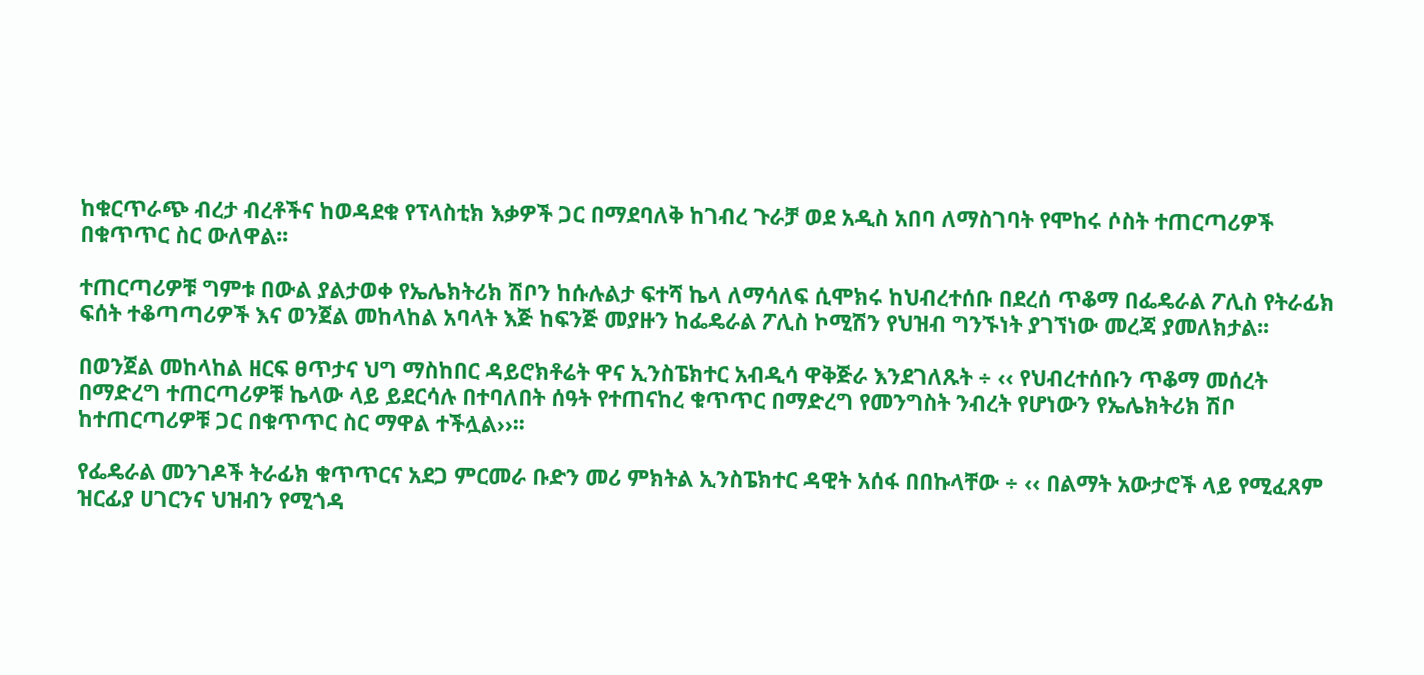ከቁርጥራጭ ብረታ ብረቶችና ከወዳደቁ የፕላስቲክ እቃዎች ጋር በማደባለቅ ከገብረ ጉራቻ ወደ አዲስ አበባ ለማስገባት የሞከሩ ሶስት ተጠርጣሪዎች በቁጥጥር ስር ውለዋል፡፡

ተጠርጣሪዎቹ ግምቱ በውል ያልታወቀ የኤሌክትሪክ ሽቦን ከሱሉልታ ፍተሻ ኬላ ለማሳለፍ ሲሞክሩ ከህብረተሰቡ በደረሰ ጥቆማ በፌዴራል ፖሊስ የትራፊክ ፍሰት ተቆጣጣሪዎች እና ወንጀል መከላከል አባላት እጅ ከፍንጅ መያዙን ከፌዴራል ፖሊስ ኮሚሽን የህዝብ ግንኙነት ያገኘነው መረጃ ያመለክታል፡፡

በወንጀል መከላከል ዘርፍ ፀጥታና ህግ ማስከበር ዳይሮክቶሬት ዋና ኢንስፔክተር አብዲሳ ዋቅጅራ እንደገለጹት ÷ ‹‹ የህብረተሰቡን ጥቆማ መሰረት በማድረግ ተጠርጣሪዎቹ ኬላው ላይ ይደርሳሉ በተባለበት ሰዓት የተጠናከረ ቁጥጥር በማድረግ የመንግስት ንብረት የሆነውን የኤሌክትሪክ ሽቦ ከተጠርጣሪዎቹ ጋር በቁጥጥር ስር ማዋል ተችሏል››፡፡

የፌዴራል መንገዶች ትራፊክ ቁጥጥርና አደጋ ምርመራ ቡድን መሪ ምክትል ኢንስፔክተር ዳዊት አሰፋ በበኩላቸው ÷ ‹‹ በልማት አውታሮች ላይ የሚፈጸም ዝርፊያ ሀገርንና ህዝብን የሚጎዳ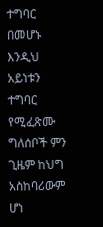ተግባር በመሆኑ እንዲህ አይነቱን ተግባር የሚፈጽሙ ግለሰቦች ምን ጊዜም ከህግ አስከባሪውም ሆነ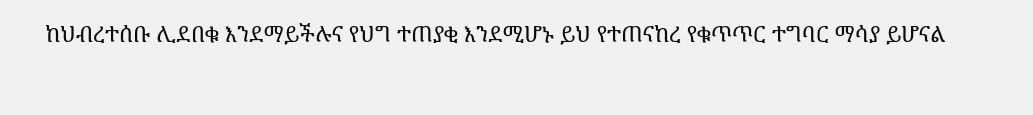ከህብረተሰቡ ሊደበቁ እንደማይችሉና የህግ ተጠያቂ እንደሚሆኑ ይህ የተጠናከረ የቁጥጥር ተግባር ማሳያ ይሆናል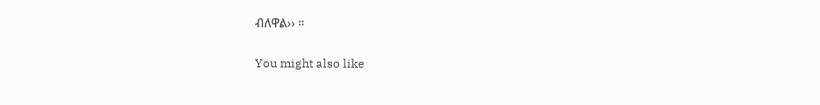ብለዋል›› ፡፡

You might also like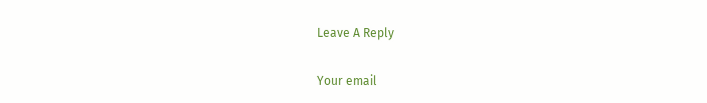Leave A Reply

Your email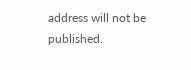address will not be published.